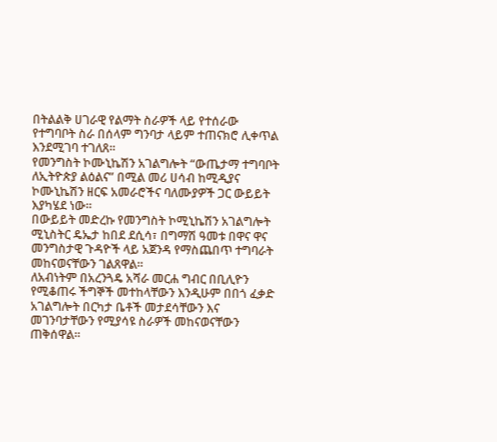በትልልቅ ሀገራዊ የልማት ስራዎች ላይ የተሰራው የተግባቦት ስራ በሰላም ግንባታ ላይም ተጠናክሮ ሊቀጥል እንደሚገባ ተገለጸ።
የመንግስት ኮሙኒኬሽን አገልግሎት “ውጤታማ ተግባቦት ለኢትዮጵያ ልዕልና” በሚል መሪ ሀሳብ ከሚዲያና ኮሙኒኬሽን ዘርፍ አመራሮችና ባለሙያዎች ጋር ውይይት እያካሄደ ነው።
በውይይት መድረኩ የመንግስት ኮሚኒኬሽን አገልግሎት ሚኒስትር ዴኤታ ከበደ ደሲሳ፣ በግማሽ ዓመቱ በዋና ዋና መንግስታዊ ጉዳዮች ላይ አጀንዳ የማስጨበጥ ተግባራት መከናወናቸውን ገልጸዋል።
ለአብነትም በአረንጓዴ አሻራ መርሐ ግብር በቢሊዮን የሚቆጠሩ ችግኞች መተከላቸውን እንዲሁም በበጎ ፈቃድ አገልግሎት በርካታ ቤቶች መታደሳቸውን እና መገንባታቸውን የሚያሳዩ ስራዎች መከናወናቸውን ጠቅሰዋል።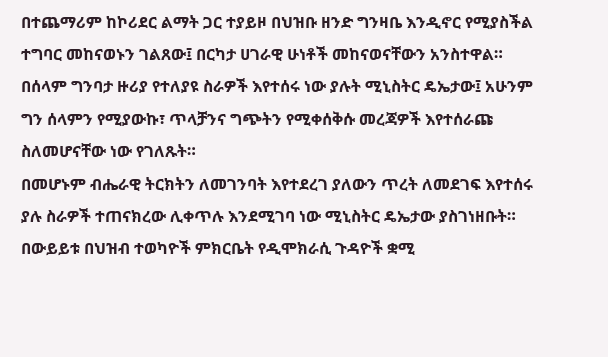በተጨማሪም ከኮሪደር ልማት ጋር ተያይዞ በህዝቡ ዘንድ ግንዛቤ እንዲኖር የሚያስችል ተግባር መከናወኑን ገልጸው፤ በርካታ ሀገራዊ ሁነቶች መከናወናቸውን አንስተዋል።
በሰላም ግንባታ ዙሪያ የተለያዩ ስራዎች እየተሰሩ ነው ያሉት ሚኒስትር ዴኤታው፤ አሁንም ግን ሰላምን የሚያውኩ፣ ጥላቻንና ግጭትን የሚቀሰቅሱ መረጃዎች እየተሰራጩ ስለመሆናቸው ነው የገለጹት።
በመሆኑም ብሔራዊ ትርክትን ለመገንባት እየተደረገ ያለውን ጥረት ለመደገፍ እየተሰሩ ያሉ ስራዎች ተጠናክረው ሊቀጥሉ እንደሚገባ ነው ሚኒስትር ዴኤታው ያስገነዘቡት።
በውይይቱ በህዝብ ተወካዮች ምክርቤት የዲሞክራሲ ጉዳዮች ቋሚ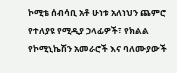ኮሚቴ ሰብሳቢ አቶ ሁነቱ አለነህን ጨምሮ የተለያዩ የሚዲያ ኃላፊዎች፣ የክልል የኮሚኒኬሽን አመራሮች እና ባለሙያውች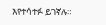እየተሳተፉ ይገኛሉ።